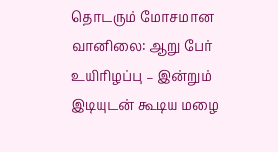தொடரும் மோசமான வானிலை: ஆறு பேர் உயிரிழப்பு – இன்றும் இடியுடன் கூடிய மழை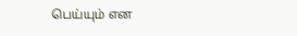பெய்யும் என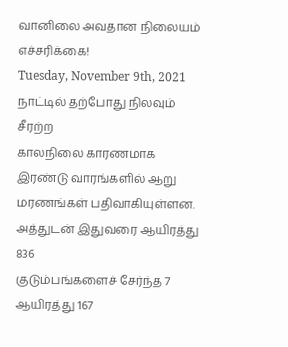வானிலை அவதான நிலையம் எச்சரிக்கை!
Tuesday, November 9th, 2021
நாட்டில் தற்போது நிலவும் சீரற்ற
காலநிலை காரணமாக இரண்டு வாரங்களில் ஆறு மரணங்கள் பதிவாகியுள்ளன.
அத்துடன் இதுவரை ஆயிரத்து 836
குடும்பங்களைச் சேர்ந்த 7 ஆயிரத்து 167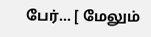பேர்... [ மேலும்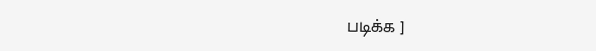படிக்க ]